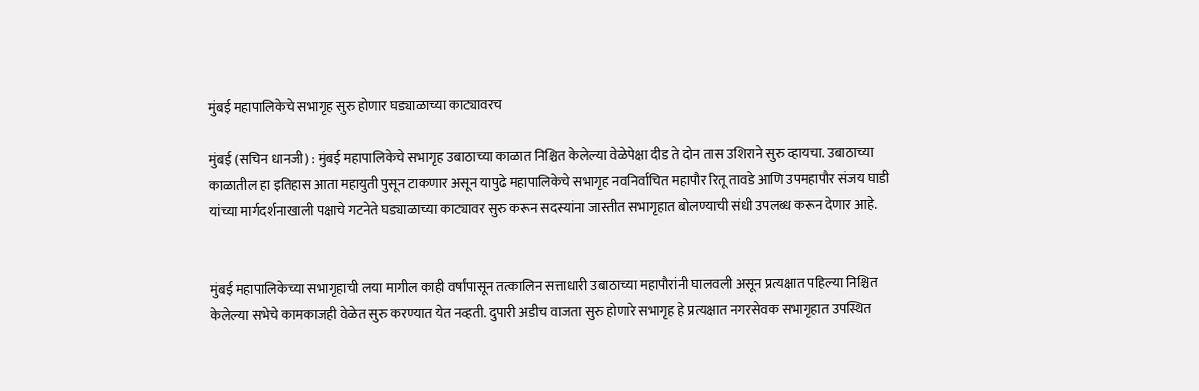मुंबई महापालिकेचे सभागृह सुरु होणार घड्याळाच्या काट्यावरच

मुंबई (सचिन धानजी) : मुंबई महापालिकेचे सभागृह उबाठाच्या काळात निश्चित केलेल्या वेळेपेक्षा दीड ते दोन तास उशिराने सुरु व्हायचा. उबाठाच्या काळातील हा इतिहास आता महायुती पुसून टाकणार असून यापुढे महापालिकेचे सभागृह नवनिर्वाचित महापौर रितू तावडे आणि उपमहापौर संजय घाडी यांच्या मार्गदर्शनाखाली पक्षाचे गटनेते घड्याळाच्या काट्यावर सुरु करून सदस्यांना जास्तीत सभागृहात बोलण्याची संधी उपलब्ध करून देणार आहे.


मुंबई महापालिकेच्या सभागृहाची लया मागील काही वर्षांपासून तत्कालिन सत्ताधारी उबाठाच्या महापौरांनी घालवली असून प्रत्यक्षात पहिल्या निश्चित केलेल्या सभेचे कामकाजही वेळेत सुरु करण्यात येत नव्हती. दुपारी अडीच वाजता सुरु होणारे सभागृह हे प्रत्यक्षात नगरसेवक सभागृहात उपस्थित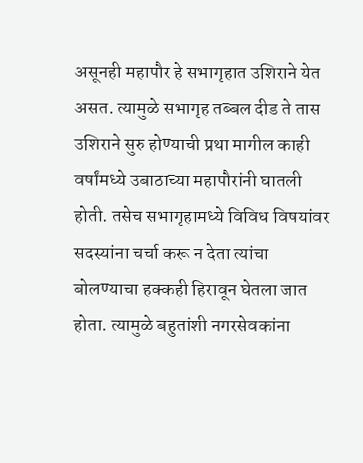असूनही महापौर हे सभागृहात उशिराने येत असत. त्यामुळे सभागृह तब्बल दीड ते तास उशिराने सुरु होण्याची प्रथा मागील काही वर्षांमध्ये उबाठाच्या महापौरांनी घातली होती. तसेच सभागृहामध्ये विविध विषयांवर सदस्यांना चर्चा करू न देता त्यांचा बोलण्याचा हक्कही हिरावून घेतला जात होता. त्यामुळे बहुतांशी नगरसेवकांना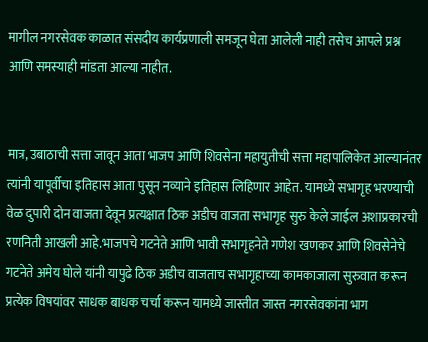मागील नगरसेवक काळात संसदीय कार्यप्रणाली समजून घेता आलेली नाही तसेच आपले प्रश्न आणि समस्याही मांडता आल्या नाहीत.


मात्र, उबाठाची सत्ता जावून आता भाजप आणि शिवसेना महायुतीची सत्ता महापालिकेत आल्यानंतर त्यांनी यापूर्वीचा इतिहास आता पुसून नव्याने इतिहास लिहिणार आहेत. यामध्ये सभागृह भरण्याची वेळ दुपारी दोन वाजता देवून प्रत्यक्षात ठिक अडीच वाजता सभागृह सुरु केले जाईल अशाप्रकारची रणनिती आखली आहे.भाजपचे गटनेते आणि भावी सभागृहनेते गणेश खणकर आणि शिवसेनेचे गटनेते अमेय घोले यांनी यापुढे ठिक अडीच वाजताच सभागृहाच्या कामकाजाला सुरुवात करून प्रत्येक विषयांवर साधक बाधक चर्चा करून यामध्ये जास्तीत जास्त नगरसेवकांना भाग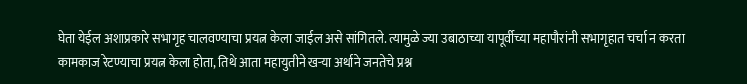घेता येईल अशाप्रकारे सभागृह चालवण्याचा प्रयत्न केला जाईल असे सांगितले. त्यामुळे ज्या उबाठाच्या यापूर्वीच्या महापौरांनी सभागृहात चर्चा न करता कामकाज रेटण्याचा प्रयत्न केला होता, तिथे आता महायुतीने खऱ्या अर्थाने जनतेचे प्रश्न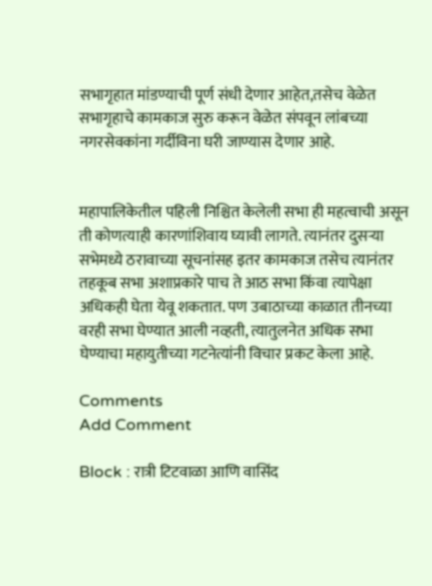सभागृहात मांडण्याची पूर्ण संधी देणार आहेत,तसेच वेळेत सभागृहाचे कामकाज सुरु करून वेळेत संपवून लांबच्या नगरसेवकांना गर्दीविना घरी जाण्यास देणार आहे.


महापालिकेतील पहिली निश्चित केलेली सभा ही महत्वाची असून ती कोणत्याही कारणांशिवाय घ्यावी लागते. त्यानंतर दुसऱ्या सभेमध्ये ठरावाच्या सूचनांसह इतर कामकाज तसेच त्यानंतर तहकूब सभा अशाप्रकारे पाच ते आठ सभा किंवा त्यापेक्षा अधिकही घेता येवू शकतात. पण उबाठाच्या काळात तीनच्या वरही सभा घेण्यात आली नव्हती, त्यातुलनेत अधिक सभा घेण्याचा महायुतीच्या गटनेत्यांनी विचार प्रकट केला आहे.

Comments
Add Comment

Block : रात्री टिटवाळा आणि वासिंद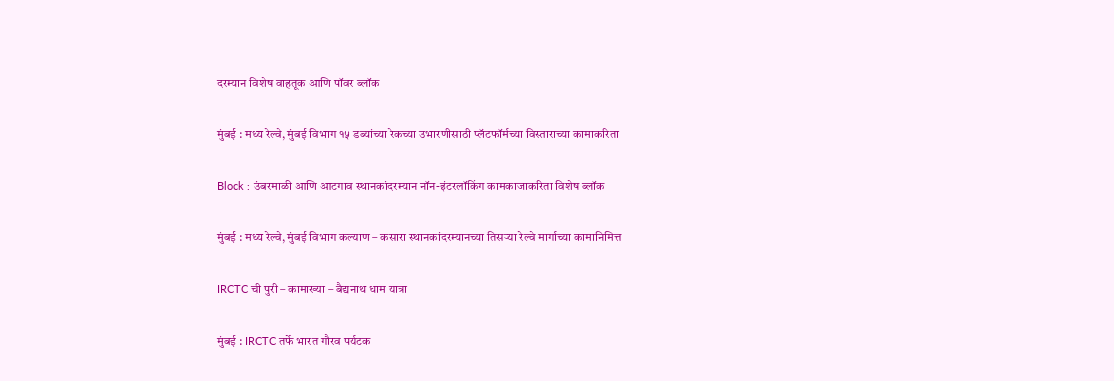दरम्यान विशेष वाहतूक आणि पॉवर ब्लॉक

मुंबई : मध्य रेल्वे, मुंबई विभाग १५ डब्यांच्या रेकच्या उभारणीसाठी प्लॅटफॉर्मच्या विस्ताराच्या कामाकरिता

Block : उंबरमाळी आणि आटगाव स्थानकांदरम्यान नॉन-इंटरलॉकिंग कामकाजाकरिता विशेष ब्लॉक

मुंबई : मध्य रेल्वे, मुंबई विभाग कल्याण – कसारा स्थानकांदरम्यानच्या तिसऱ्या रेल्वे मार्गाच्या कामानिमित्त

IRCTC ची पुरी – कामाख्या – बैद्यनाथ धाम यात्रा

मुंबई : IRCTC तर्फे भारत गौरव पर्यटक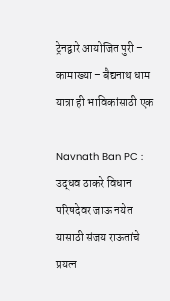ट्रेनद्वारे आयोजित पुरी – कामाख्या – बैद्यनाथ धाम यात्रा ही भाविकांसाठी एक

Navnath Ban PC : उद्धव ठाकरे विधान परिषदेवर जाऊ नयेत यासाठी संजय राऊतांचे प्रयत्न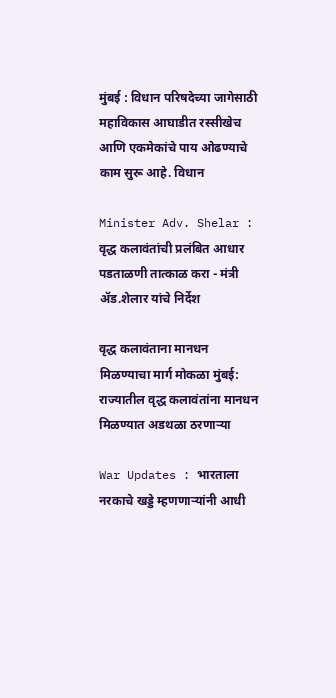मुंबई : विधान परिषदेच्या जागेसाठी महाविकास आघाडीत रस्सीखेच आणि एकमेकांचे पाय ओढण्याचे काम सुरू आहे. विधान

Minister Adv. Shelar : वृद्ध कलावंतांची प्रलंबित आधार पडताळणी तात्काळ करा - मंत्री ॲड.शेलार यांचे निर्देश

वृद्ध कलावंताना मानधन मिळण्याचा मार्ग मोकळा मुंबई:  राज्यातील वृद्ध कलावंतांना मानधन मिळण्यात अडथळा ठरणाऱ्या

War Updates : भारताला नरकाचे खड्डे म्हणणाऱ्यांनी आधी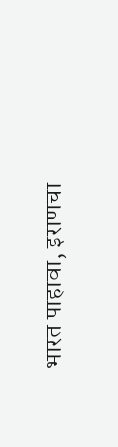भारत पाहावा, इराणचा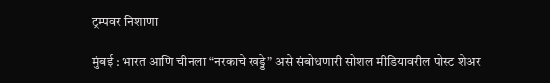ट्रम्पवर निशाणा

मुंबई : भारत आणि चीनला “नरकाचे खड्डे” असे संबोधणारी सोशल मीडियावरील पोस्ट शेअर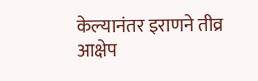केल्यानंतर इराणने तीव्र आक्षेप